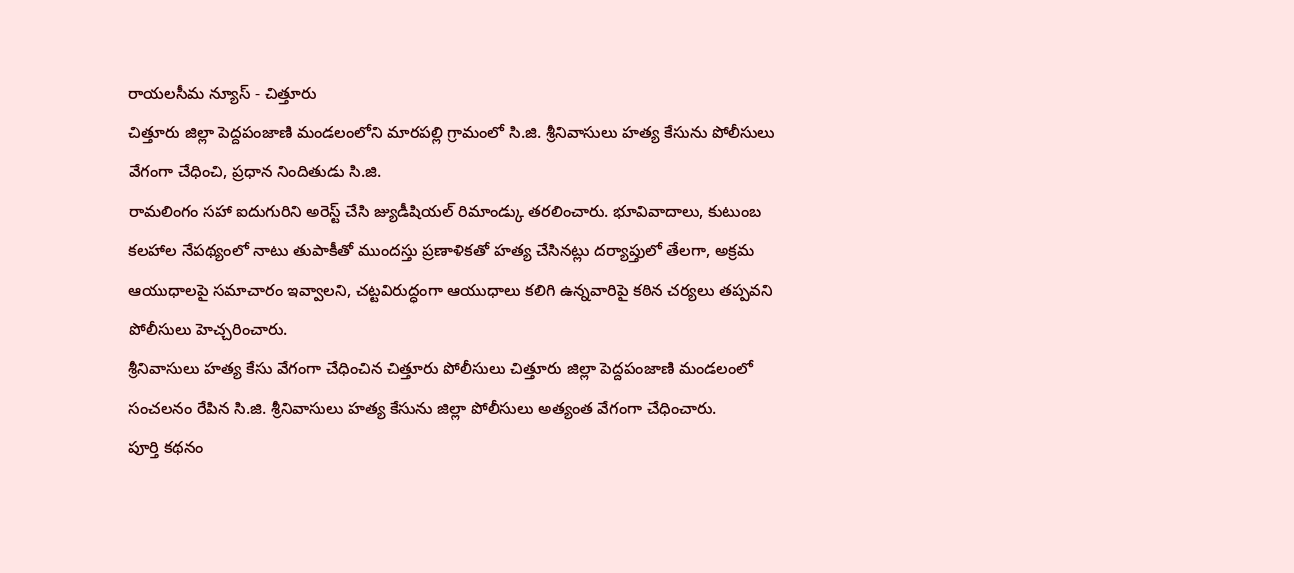రాయలసీమ న్యూస్ - చిత్తూరు
చిత్తూరు జిల్లా పెద్దపంజాణి మండలంలోని మారపల్లి గ్రామంలో సి.జి. శ్రీనివాసులు హత్య కేసును పోలీసులు వేగంగా చేధించి, ప్రధాన నిందితుడు సి.జి.
రామలింగం సహా ఐదుగురిని అరెస్ట్ చేసి జ్యుడీషియల్ రిమాండ్కు తరలించారు. భూవివాదాలు, కుటుంబ కలహాల నేపథ్యంలో నాటు తుపాకీతో ముందస్తు ప్రణాళికతో హత్య చేసినట్లు దర్యాప్తులో తేలగా, అక్రమ ఆయుధాలపై సమాచారం ఇవ్వాలని, చట్టవిరుద్ధంగా ఆయుధాలు కలిగి ఉన్నవారిపై కఠిన చర్యలు తప్పవని పోలీసులు హెచ్చరించారు.
శ్రీనివాసులు హత్య కేసు వేగంగా చేధించిన చిత్తూరు పోలీసులు చిత్తూరు జిల్లా పెద్దపంజాణి మండలంలో సంచలనం రేపిన సి.జి. శ్రీనివాసులు హత్య కేసును జిల్లా పోలీసులు అత్యంత వేగంగా చేధించారు.
పూర్తి కథనం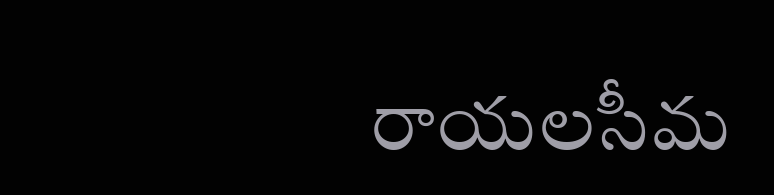రాయలసీమ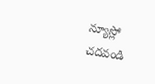న్యూస్లో చదవండి